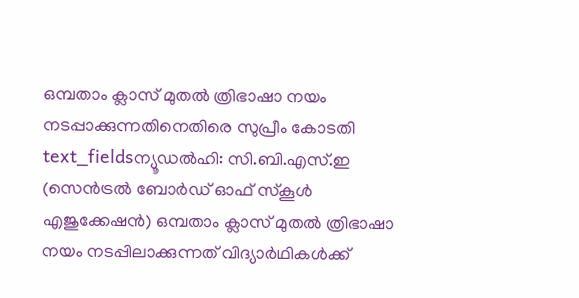ഒമ്പതാം ക്ലാസ് മുതൽ ത്രിഭാഷാ നയം നടപ്പാക്കുന്നതിനെതിരെ സുപ്രീം കോടതി
text_fieldsന്യൂഡൽഹി: സി.ബി.എസ്.ഇ (സെൻട്രൽ ബോർഡ് ഓഫ് സ്കൂൾ എജുക്കേഷൻ) ഒമ്പതാം ക്ലാസ് മുതൽ ത്രിഭാഷാ നയം നടപ്പിലാക്കുന്നത് വിദ്യാർഥികൾക്ക്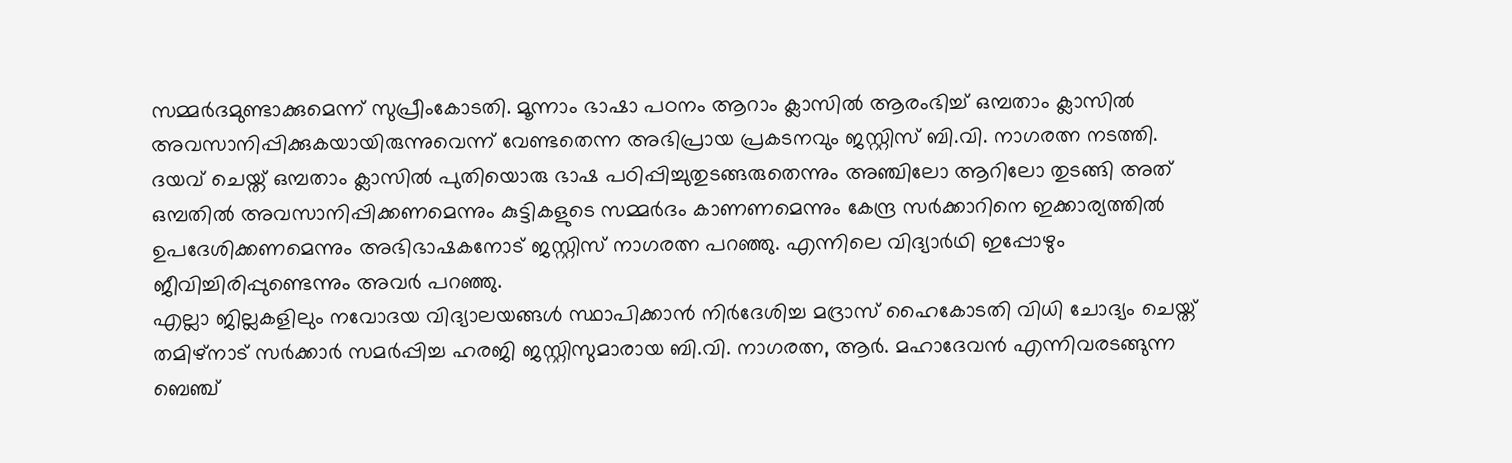സമ്മർദമുണ്ടാക്കുമെന്ന് സുപ്രീംകോടതി. മൂന്നാം ഭാഷാ പഠനം ആറാം ക്ലാസിൽ ആരംഭിച്ച് ഒമ്പതാം ക്ലാസിൽ അവസാനിപ്പിക്കുകയായിരുന്നുവെന്ന് വേണ്ടതെന്ന അഭിപ്രായ പ്രകടനവും ജസ്റ്റിസ് ബി.വി. നാഗരത്ന നടത്തി.
ദയവ് ചെയ്ത് ഒമ്പതാം ക്ലാസിൽ പുതിയൊരു ഭാഷ പഠിപ്പിച്ചുതുടങ്ങരുതെന്നും അഞ്ചിലോ ആറിലോ തുടങ്ങി അത് ഒമ്പതിൽ അവസാനിപ്പിക്കണമെന്നും കുട്ടികളുടെ സമ്മർദം കാണണമെന്നും കേന്ദ്ര സർക്കാറിനെ ഇക്കാര്യത്തിൽ ഉപദേശിക്കണമെന്നും അഭിഭാഷകനോട് ജസ്റ്റിസ് നാഗരത്ന പറഞ്ഞു. എന്നിലെ വിദ്യാർഥി ഇപ്പോഴും ജീവിച്ചിരിപ്പുണ്ടെന്നും അവർ പറഞ്ഞു.
എല്ലാ ജില്ലകളിലും നവോദയ വിദ്യാലയങ്ങൾ സ്ഥാപിക്കാൻ നിർദേശിച്ച മദ്രാസ് ഹൈകോടതി വിധി ചോദ്യം ചെയ്ത് തമിഴ്നാട് സർക്കാർ സമർപ്പിച്ച ഹരജി ജസ്റ്റിസുമാരായ ബി.വി. നാഗരത്ന, ആർ. മഹാദേവൻ എന്നിവരടങ്ങുന്ന ബെഞ്ച്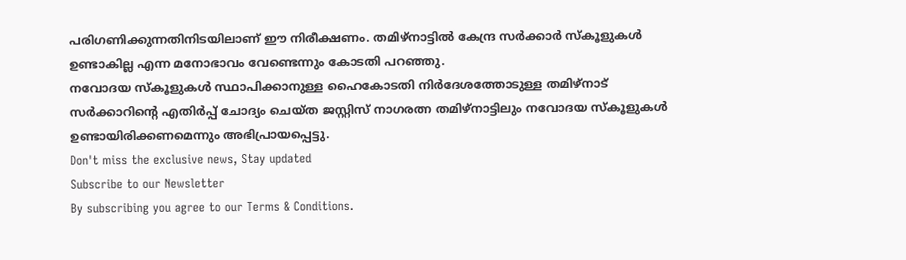പരിഗണിക്കുന്നതിനിടയിലാണ് ഈ നിരീക്ഷണം. തമിഴ്നാട്ടിൽ കേന്ദ്ര സർക്കാർ സ്കൂളുകൾ ഉണ്ടാകില്ല എന്ന മനോഭാവം വേണ്ടെന്നും കോടതി പറഞ്ഞു.
നവോദയ സ്കൂളുകൾ സ്ഥാപിക്കാനുള്ള ഹൈകോടതി നിർദേശത്തോടുള്ള തമിഴ്നാട് സർക്കാറിന്റെ എതിർപ്പ് ചോദ്യം ചെയ്ത ജസ്റ്റിസ് നാഗരത്ന തമിഴ്നാട്ടിലും നവോദയ സ്കൂളുകൾ ഉണ്ടായിരിക്കണമെന്നും അഭിപ്രായപ്പെട്ടു.
Don't miss the exclusive news, Stay updated
Subscribe to our Newsletter
By subscribing you agree to our Terms & Conditions.